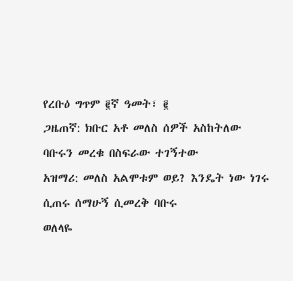የረቡዕ ግጥም ፪ኛ ዓመት፣ ፪
ጋዜጠኛ: ክቡር አቶ መለስ ሰዎች አስከትለው
ባቡሩን መረቁ በስፍራው ተገኝተው
አዝማሪ: መለስ አልሞቱም ወይ? እንዴት ነው ነገሩ
ሲጠሩ ሰማሁኝ ሲመረቅ ባቡሩ
ወለላዬ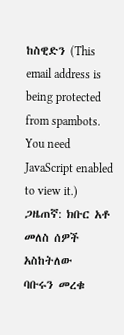ከስዊድን (This email address is being protected from spambots. You need JavaScript enabled to view it.)
ጋዜጠኛ: ክቡር አቶ መለስ ሰዎች አስከትለው
ባቡሩን መረቁ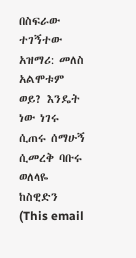በስፍራው ተገኝተው
አዝማሪ: መለስ አልሞቱም ወይ? እንዴት ነው ነገሩ
ሲጠሩ ሰማሁኝ ሲመረቅ ባቡሩ
ወለላዬ ከስዊድን (This email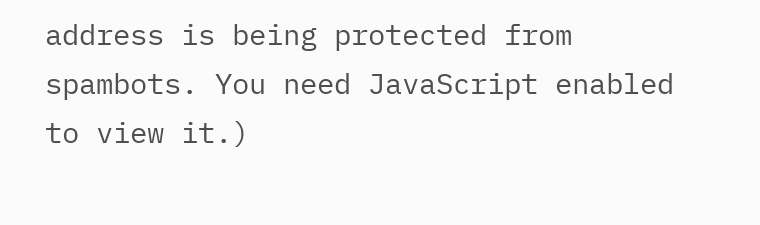address is being protected from spambots. You need JavaScript enabled to view it.)